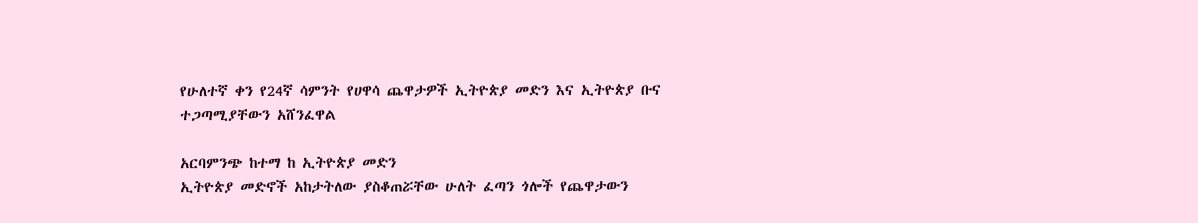የሁለተኛ ቀን የ24ኛ ሳምንት የሀዋሳ ጨዋታዎች ኢትዮጵያ መድን እና ኢትዮጵያ ቡና ተጋጣሚያቸውን አሸንፈዋል

አርባምንጭ ከተማ ከ ኢትዮጵያ መድን
ኢትዮጵያ መድኖች አከታትለው ያስቆጠሯቸው ሁለት ፈጣን ጎሎች የጨዋታውን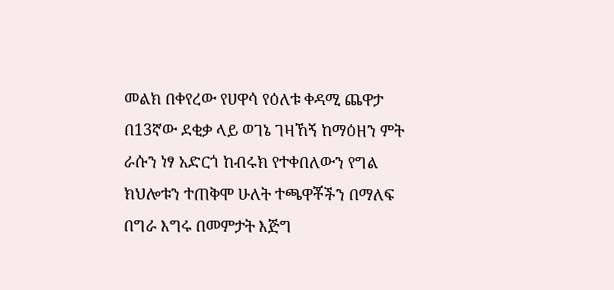መልክ በቀየረው የሀዋሳ የዕለቱ ቀዳሚ ጨዋታ በ13ኛው ደቂቃ ላይ ወገኔ ገዛኸኝ ከማዕዘን ምት ራሱን ነፃ አድርጎ ከብሩክ የተቀበለውን የግል ክህሎቱን ተጠቅሞ ሁለት ተጫዋቾችን በማለፍ በግራ እግሩ በመምታት እጅግ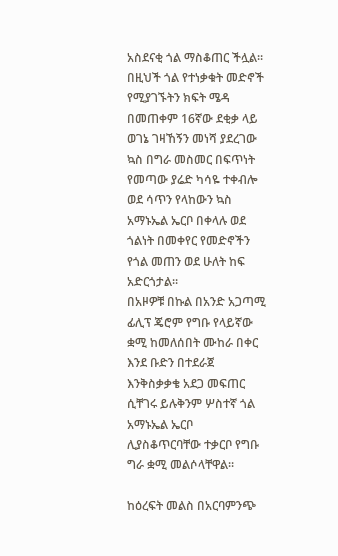አስደናቂ ጎል ማስቆጠር ችሏል።
በዚህች ጎል የተነቃቁት መድኖች የሚያገኙትን ክፍት ሜዳ በመጠቀም 16ኛው ደቂቃ ላይ ወገኔ ገዛኸኝን መነሻ ያደረገው ኳስ በግራ መስመር በፍጥነት የመጣው ያሬድ ካሳዬ ተቀብሎ ወደ ሳጥን የላከውን ኳስ አማኑኤል ኤርቦ በቀላሉ ወደ ጎልነት በመቀየር የመድኖችን የጎል መጠን ወደ ሁለት ከፍ አድርጎታል።
በአዞዎቹ በኩል በአንድ አጋጣሚ ፊሊፕ ጄሮም የግቡ የላይኛው ቋሚ ከመለሰበት ሙከራ በቀር እንደ ቡድን በተደራጀ እንቅስቃቃቄ አደጋ መፍጠር ሲቸገሩ ይሉቅንም ሦስተኛ ጎል አማኑኤል ኤርቦ ሊያስቆጥርባቸው ተቃርቦ የግቡ ግራ ቋሚ መልሶላቸዋል።

ከዕረፍት መልስ በአርባምንጭ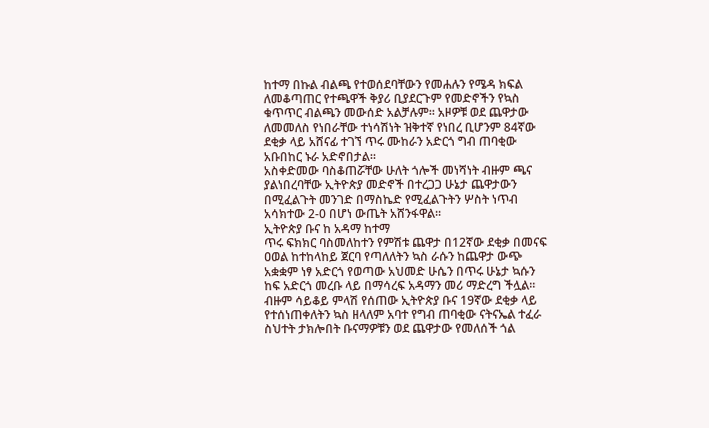ከተማ በኩል ብልጫ የተወሰደባቸውን የመሐሉን የሜዳ ክፍል ለመቆጣጠር የተጫዋች ቅያሪ ቢያደርጉም የመድኖችን የኳስ ቁጥጥር ብልጫን መውሰድ አልቻሉም። አዞዎቹ ወደ ጨዋታው ለመመለስ የነበራቸው ተነሳሽነት ዝቅተኛ የነበረ ቢሆንም 84ኛው ደቂቃ ላይ አሸናፊ ተገኘ ጥሩ ሙከራን አድርጎ ግብ ጠባቂው አቡበከር ኑራ አድኖበታል።
አስቀድመው ባስቆጠሯቸው ሁለት ጎሎች መነሻነት ብዙም ጫና ያልነበረባቸው ኢትዮጵያ መድኖች በተረጋጋ ሁኔታ ጨዋታውን በሚፈልጉት መንገድ በማስኬድ የሚፈልጉትን ሦስት ነጥብ አሳክተው 2-0 በሆነ ውጤት አሸንፋዋል።
ኢትዮጵያ ቡና ከ አዳማ ከተማ
ጥሩ ፍክክር ባስመለከተን የምሽቱ ጨዋታ በ12ኛው ደቂቃ በመናፍ ዐወል ከተከላከይ ጀርባ የጣለለትን ኳስ ራሱን ከጨዋታ ውጭ አቋቋም ነፃ አድርጎ የወጣው አህመድ ሁሴን በጥሩ ሁኔታ ኳሱን ከፍ አድርጎ መረቡ ላይ በማሳረፍ አዳማን መሪ ማድረግ ችሏል።
ብዙም ሳይቆይ ምላሽ የሰጠው ኢትዮጵያ ቡና 19ኛው ደቂቃ ላይ የተሰነጠቀለትን ኳስ ዘላለም አባተ የግብ ጠባቂው ናትናኤል ተፈራ ስህተት ታክሎበት ቡናማዎቹን ወደ ጨዋታው የመለሰች ጎል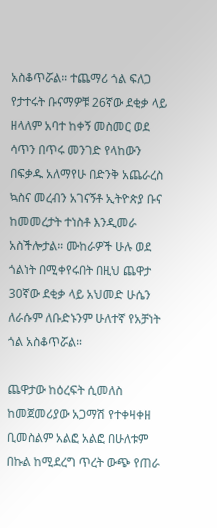አስቆጥሯል። ተጨማሪ ጎል ፍለጋ የታተሩት ቡናማዎቹ 26ኛው ደቂቃ ላይ ዘላለም አባተ ከቀኝ መስመር ወደ ሳጥን በጥሩ መንገድ የላከውን በፍቃዱ አለማየሁ በድንቅ አጨራረስ ኳስና መረብን አገናኝቶ ኢትዮጵያ ቡና ከመመረታት ተነስቶ እንዲመራ አስችሎታል። ሙከራዎች ሁሉ ወደ ጎልነት በሚቀየሩበት በዚህ ጨዋታ 30ኛው ደቂቃ ላይ አህመድ ሁሴን ለራሱም ለቡድኑንም ሁለተኛ የአቻነት ጎል አስቆጥሯል።

ጨዋታው ከዕረፍት ሲመለስ ከመጀመሪያው አጋማሽ የተቀዛቀዘ ቢመስልም አልፎ አልፎ በሁለቱም በኩል ከሚደረግ ጥረት ውጭ የጠራ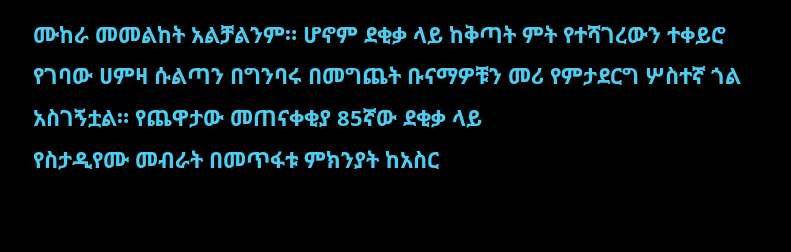ሙከራ መመልከት አልቻልንም። ሆኖም ደቂቃ ላይ ከቅጣት ምት የተሻገረውን ተቀይሮ የገባው ሀምዛ ሱልጣን በግንባሩ በመግጨት ቡናማዎቹን መሪ የምታደርግ ሦስተኛ ጎል አስገኝቷል። የጨዋታው መጠናቀቂያ 85ኛው ደቂቃ ላይ
የስታዲየሙ መብራት በመጥፋቱ ምክንያት ከአስር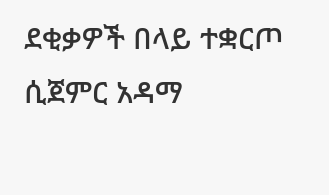ደቂቃዎች በላይ ተቋርጦ ሲጀምር አዳማ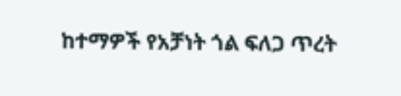ከተማዎች የአቻነት ጎል ፍለጋ ጥረት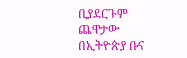ቢያደርጉም ጨዋታው በኢትዮጵያ ቡና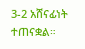3-2 አሸናፊነት ተጠናቋል።